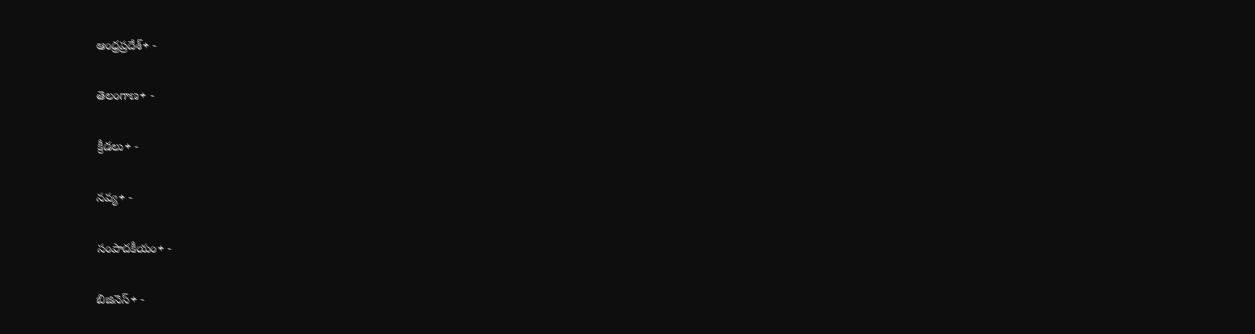ఆంధ్రప్రదేశ్+ -

తెలంగాణ+ -

క్రీడలు+ -

నవ్య+ -

సంపాదకీయం+ -

బిజినెస్+ -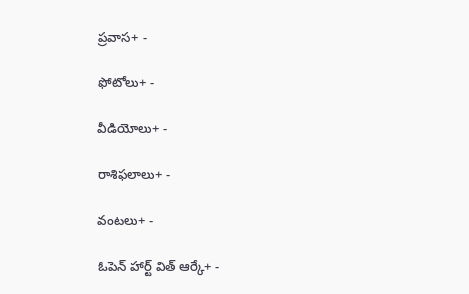ప్రవాస+ -

ఫోటోలు+ -

వీడియోలు+ -

రాశిఫలాలు+ -

వంటలు+ -

ఓపెన్ హార్ట్ విత్ ఆర్కే+ -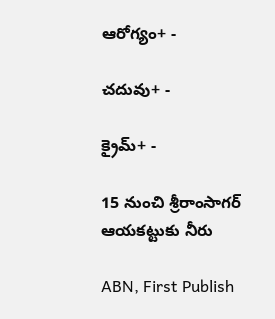ఆరోగ్యం+ -

చదువు+ -

క్రైమ్+ -

15 నుంచి శ్రీరాంసాగర్‌ ఆయకట్టుకు నీరు

ABN, First Publish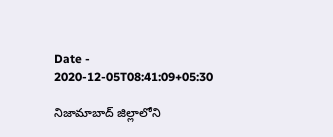Date - 2020-12-05T08:41:09+05:30

నిజామాబాద్‌ జిల్లాలోని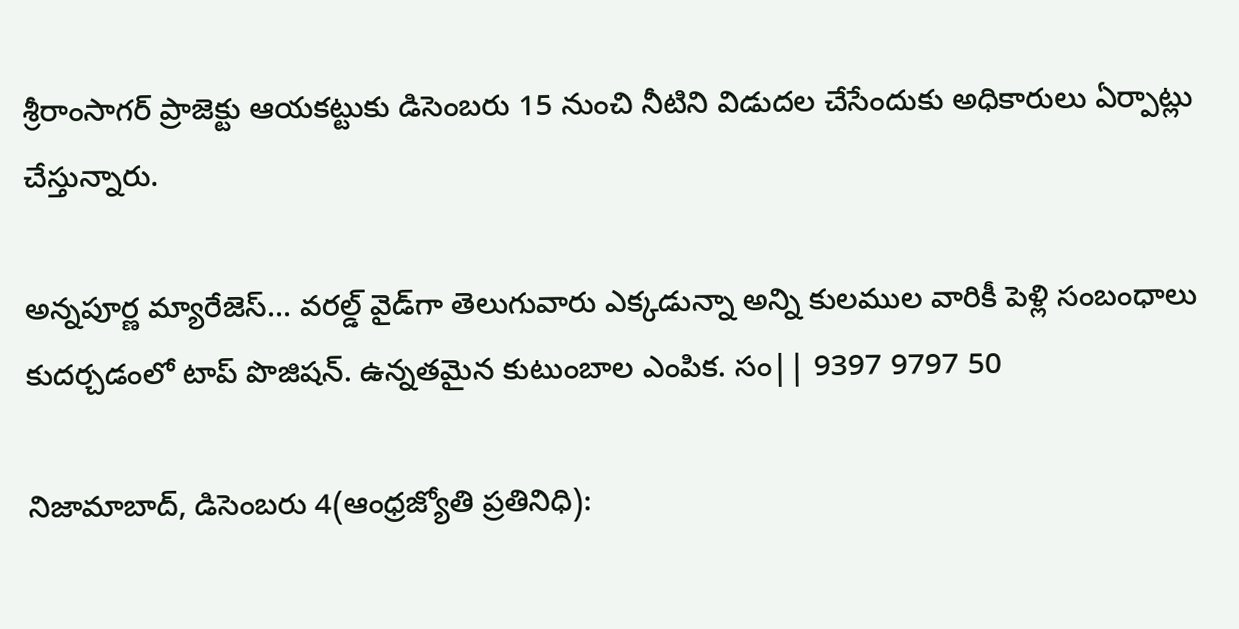శ్రీరాంసాగర్‌ ప్రాజెక్టు ఆయకట్టుకు డిసెంబరు 15 నుంచి నీటిని విడుదల చేసేందుకు అధికారులు ఏర్పాట్లు చేస్తున్నారు.

అన్నపూర్ణ మ్యారేజెస్... వరల్డ్ వైడ్‌గా తెలుగువారు ఎక్కడున్నా అన్ని కులముల వారికీ పెళ్లి సంబంధాలు కుదర్చడంలో టాప్ పొజిషన్. ఉన్నతమైన కుటుంబాల ఎంపిక. సం|| 9397 9797 50

నిజామాబాద్‌, డిసెంబరు 4(ఆంధ్రజ్యోతి ప్రతినిధి):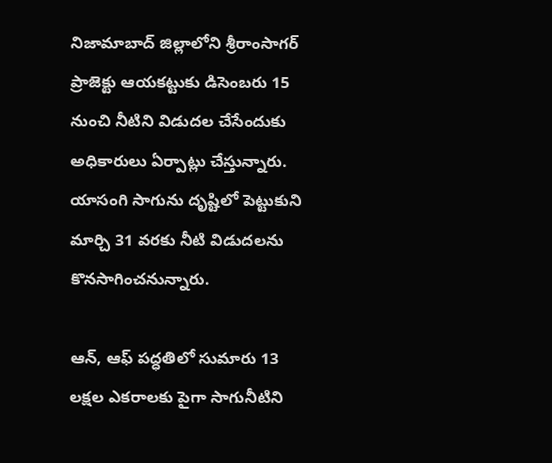నిజామాబాద్‌ జిల్లాలోని శ్రీరాంసాగర్‌ ప్రాజెక్టు ఆయకట్టుకు డిసెంబరు 15 నుంచి నీటిని విడుదల చేసేందుకు అధికారులు ఏర్పాట్లు చేస్తున్నారు. యాసంగి సాగును దృష్టిలో పెట్టుకుని మార్చి 31 వరకు నీటి విడుదలను కొనసాగించనున్నారు.

ఆన్‌, ఆఫ్‌ పద్ధతిలో సుమారు 13 లక్షల ఎకరాలకు పైగా సాగునీటిని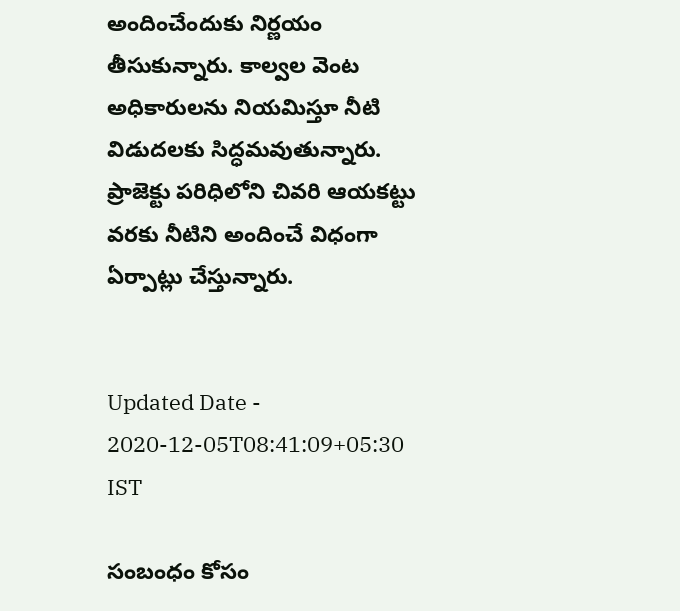అందించేందుకు నిర్ణయం తీసుకున్నారు. కాల్వల వెంట అధికారులను నియమిస్తూ నీటి విడుదలకు సిద్ధమవుతున్నారు. ప్రాజెక్టు పరిధిలోని చివరి ఆయకట్టు వరకు నీటిని అందించే విధంగా ఏర్పాట్లు చేస్తున్నారు.


Updated Date - 2020-12-05T08:41:09+05:30 IST

సంబంధం కోసం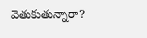వెతుకుతున్నారా?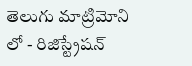తెలుగు మాట్రిమోని లో - రిజిస్ట్రేషన్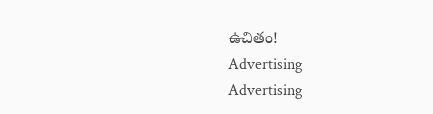ఉచితం!
Advertising
Advertising